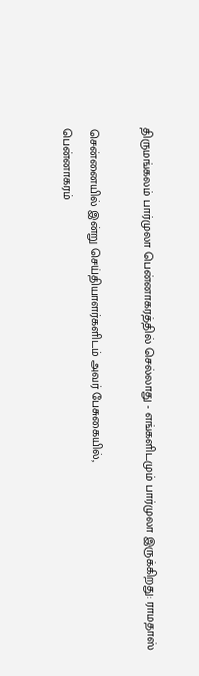திருமங்கலம் பார்முலா பென்னாகரத்தில் செல்லாது - எங்களிடமும் பார்முலா இருக்கிறது: ராமதாஸ்

சென்னையில் இன்று செய்தியாளர்களிடம் அவர் பேசுகையில்,
பென்னாகரம்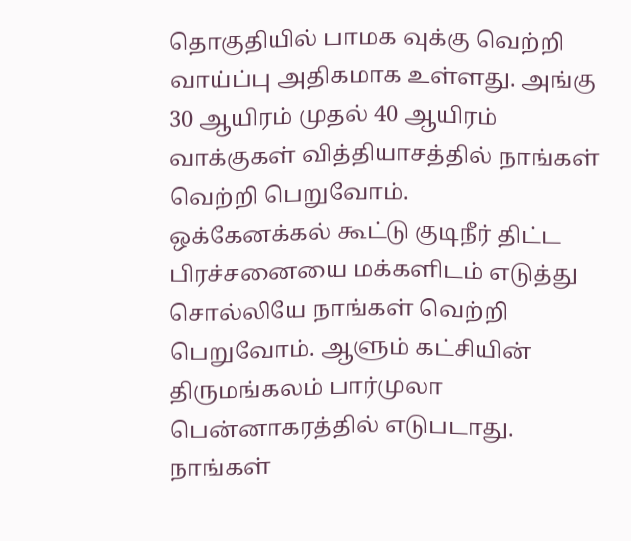தொகுதியில் பாமக வுக்கு வெற்றி வாய்ப்பு அதிகமாக உள்ளது. அங்கு 30 ஆயிரம் முதல் 40 ஆயிரம் வாக்குகள் வித்தியாசத்தில் நாங்கள் வெற்றி பெறுவோம்.
ஒக்கேனக்கல் கூட்டு குடிநீர் திட்ட பிரச்சனையை மக்களிடம் எடுத்து சொல்லியே நாங்கள் வெற்றி பெறுவோம். ஆளும் கட்சியின் திருமங்கலம் பார்முலா பென்னாகரத்தில் எடுபடாது. நாங்கள்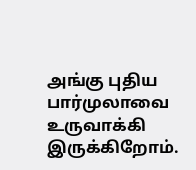அங்கு புதிய பார்முலாவை உருவாக்கி இருக்கிறோம்.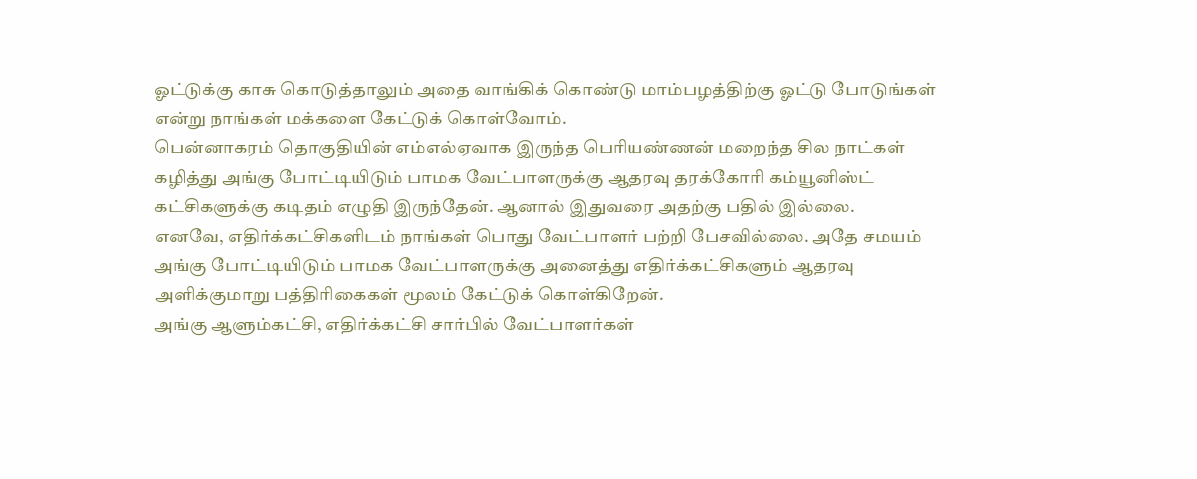ஓட்டுக்கு காசு கொடுத்தாலும் அதை வாங்கிக் கொண்டு மாம்பழத்திற்கு ஓட்டு போடுங்கள் என்று நாங்கள் மக்களை கேட்டுக் கொள்வோம்.
பென்னாகரம் தொகுதியின் எம்எல்ஏவாக இருந்த பெரியண்ணன் மறைந்த சில நாட்கள் கழித்து அங்கு போட்டியிடும் பாமக வேட்பாளருக்கு ஆதரவு தரக்கோரி கம்யூனிஸ்ட் கட்சிகளுக்கு கடிதம் எழுதி இருந்தேன். ஆனால் இதுவரை அதற்கு பதில் இல்லை.
எனவே, எதிர்க்கட்சிகளிடம் நாங்கள் பொது வேட்பாளர் பற்றி பேசவில்லை. அதே சமயம் அங்கு போட்டியிடும் பாமக வேட்பாளருக்கு அனைத்து எதிர்க்கட்சிகளும் ஆதரவு அளிக்குமாறு பத்திரிகைகள் மூலம் கேட்டுக் கொள்கிறேன்.
அங்கு ஆளும்கட்சி, எதிர்க்கட்சி சார்பில் வேட்பாளர்கள்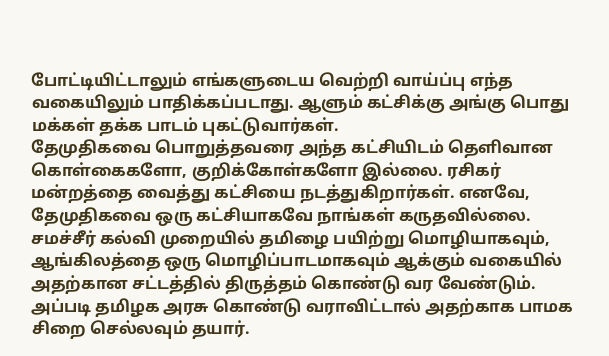போட்டியிட்டாலும் எங்களுடைய வெற்றி வாய்ப்பு எந்த வகையிலும் பாதிக்கப்படாது. ஆளும் கட்சிக்கு அங்கு பொது மக்கள் தக்க பாடம் புகட்டுவார்கள்.
தேமுதிகவை பொறுத்தவரை அந்த கட்சியிடம் தெளிவான கொள்கைகளோ, குறிக்கோள்களோ இல்லை. ரசிகர் மன்றத்தை வைத்து கட்சியை நடத்துகிறார்கள். எனவே, தேமுதிகவை ஒரு கட்சியாகவே நாங்கள் கருதவில்லை.
சமச்சீர் கல்வி முறையில் தமிழை பயிற்று மொழியாகவும், ஆங்கிலத்தை ஒரு மொழிப்பாடமாகவும் ஆக்கும் வகையில் அதற்கான சட்டத்தில் திருத்தம் கொண்டு வர வேண்டும். அப்படி தமிழக அரசு கொண்டு வராவிட்டால் அதற்காக பாமக சிறை செல்லவும் தயார்.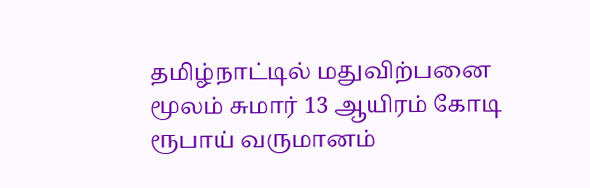தமிழ்நாட்டில் மதுவிற்பனை மூலம் சுமார் 13 ஆயிரம் கோடி ரூபாய் வருமானம்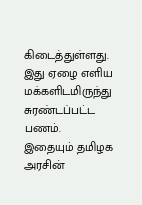கிடைத்துள்ளது. இது ஏழை எளிய மக்களிடமிருந்து சுரண்டப்பட்ட பணம். இதையும் தமிழக அரசின்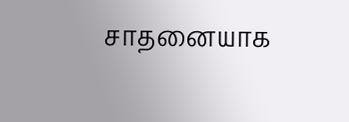சாதனையாக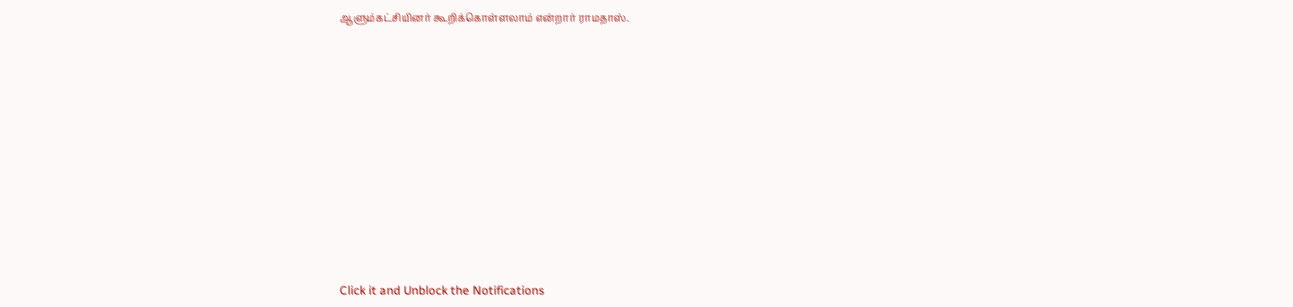ஆளும்கட்சியினர் கூறிக்கொள்ளலாம் என்றார் ராமதாஸ்.












Click it and Unblock the Notifications